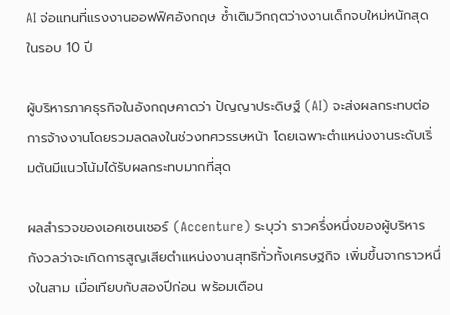AI จ่อแทนที่แรงงานออฟฟิศอังกฤษ ซ้ำเติมวิกฤตว่างงานเด็กจบใหม่หนักสุดในรอบ 10 ปี

ผู้บริหารภาคธุรกิจในอังกฤษคาดว่า ปัญญาประดิษฐ์ (AI) จะส่งผลกระทบต่อการจ้างงานโดยรวมลดลงในช่วงทศวรรษหน้า โดยเฉพาะตำแหน่งงานระดับเริ่มต้นมีแนวโน้มได้รับผลกระทบมากที่สุด

ผลสำรวจของเอคเซนเชอร์ (Accenture) ระบุว่า ราวครึ่งหนึ่งของผู้บริหารกังวลว่าจะเกิดการสูญเสียตำแหน่งงานสุทธิทั่วทั้งเศรษฐกิจ เพิ่มขึ้นจากราวหนึ่งในสาม เมื่อเทียบกับสองปีก่อน พร้อมเตือน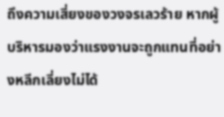ถึงความเสี่ยงของวงจรเลวร้าย หากผู้บริหารมองว่าแรงงานจะถูกแทนที่อย่างหลีกเลี่ยงไม่ได้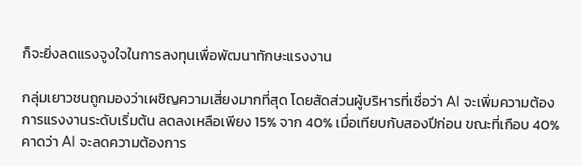ก็จะยิ่งลดแรงจูงใจในการลงทุนเพื่อพัฒนาทักษะแรงงาน

กลุ่มเยาวชนถูกมองว่าเผชิญความเสี่ยงมากที่สุด โดยสัดส่วนผู้บริหารที่เชื่อว่า AI จะเพิ่มความต้องการแรงงานระดับเริ่มต้น ลดลงเหลือเพียง 15% จาก 40% เมื่อเทียบกับสองปีก่อน ขณะที่เกือบ 40% คาดว่า AI จะลดความต้องการ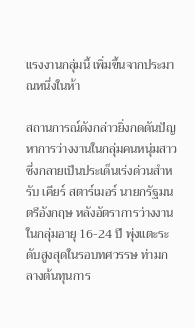แรงงานกลุ่มนี้ เพิ่มขึ้นจากประมาณหนึ่งในห้า

สถานการณ์ดังกล่าวยิ่งกดดันปัญหาการว่างงานในกลุ่มคนหนุ่มสาว ซึ่งกลายเป็นประเด็นเร่งด่วนสำหรับ เคียร์ สตาร์เมอร์ นายกรัฐมนตรีอังกฤษ หลังอัตราการว่างงานในกลุ่มอายุ 16-24 ปี พุ่งแตะระดับสูงสุดในรอบทศวรรษ ท่ามกลางต้นทุนการ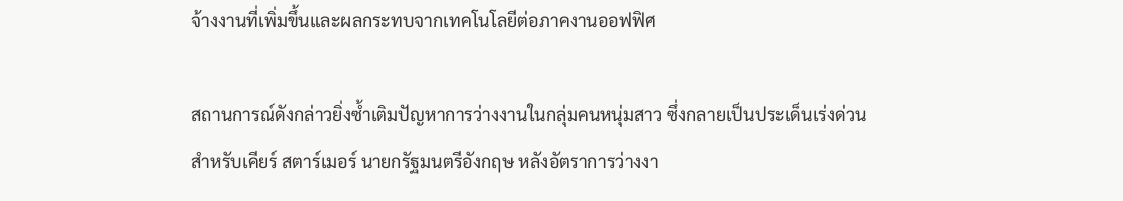จ้างงานที่เพิ่มขึ้นและผลกระทบจากเทคโนโลยีต่อภาคงานออฟฟิศ

สถานการณ์ดังกล่าวยิ่งซ้ำเติมปัญหาการว่างงานในกลุ่มคนหนุ่มสาว ซึ่งกลายเป็นประเด็นเร่งด่วนสำหรับเคียร์ สตาร์เมอร์ นายกรัฐมนตรีอังกฤษ หลังอัตราการว่างงา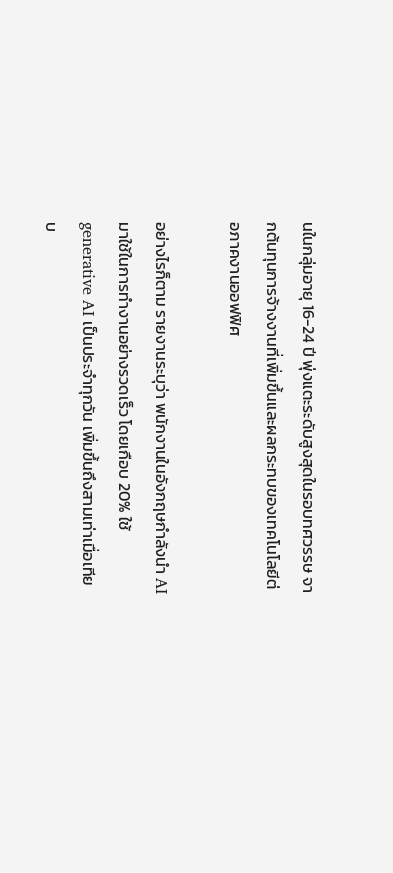นในกลุ่มอายุ 16-24 ปี พุ่งแตะระดับสูงสุดในรอบทศวรรษ จากต้นทุนการจ้างงานที่เพิ่มขึ้นและผลกระทบของเทคโนโลยีต่อภาคงานออฟฟิศ

อย่างไรก็ตาม รายงานระบุว่า พนักงานในอังกฤษกำลังนำ AI มาใช้ในการทำงานอย่างรวดเร็ว โดยเกือบ 20% ใช้ generative AI เป็นประจำทุกวัน เพิ่มขึ้นถึงสามเท่าเมื่อเทียบ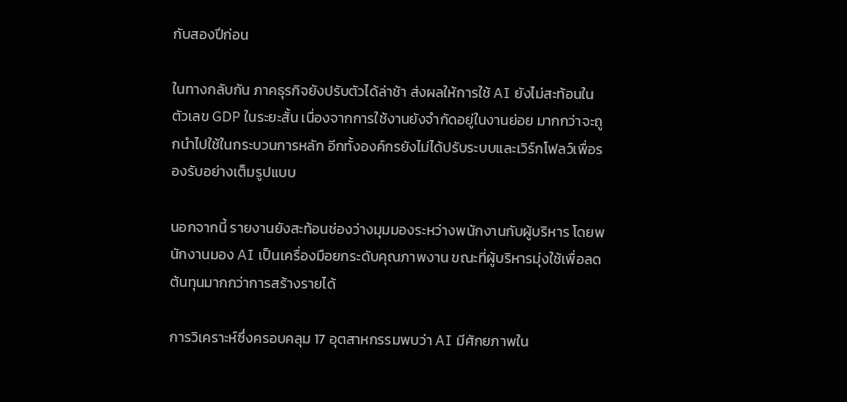กับสองปีก่อน

ในทางกลับกัน ภาคธุรกิจยังปรับตัวได้ล่าช้า ส่งผลให้การใช้ AI ยังไม่สะท้อนในตัวเลข GDP ในระยะสั้น เนื่องจากการใช้งานยังจำกัดอยู่ในงานย่อย มากกว่าจะถูกนำไปใช้ในกระบวนการหลัก อีกทั้งองค์กรยังไม่ได้ปรับระบบและเวิร์กโฟลว์เพื่อรองรับอย่างเต็มรูปแบบ

นอกจากนี้ รายงานยังสะท้อนช่องว่างมุมมองระหว่างพนักงานกับผู้บริหาร โดยพนักงานมอง AI เป็นเครื่องมือยกระดับคุณภาพงาน ขณะที่ผู้บริหารมุ่งใช้เพื่อลดต้นทุนมากกว่าการสร้างรายได้

การวิเคราะห์ซึ่งครอบคลุม 17 อุตสาหกรรมพบว่า AI มีศักยภาพใน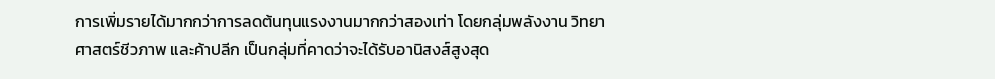การเพิ่มรายได้มากกว่าการลดต้นทุนแรงงานมากกว่าสองเท่า โดยกลุ่มพลังงาน วิทยาศาสตร์ชีวภาพ และค้าปลีก เป็นกลุ่มที่คาดว่าจะได้รับอานิสงส์สูงสุด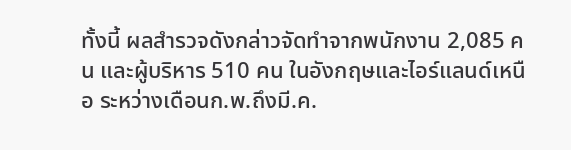ทั้งนี้ ผลสำรวจดังกล่าวจัดทำจากพนักงาน 2,085 คน และผู้บริหาร 510 คน ในอังกฤษและไอร์แลนด์เหนือ ระหว่างเดือนก.พ.ถึงมี.ค.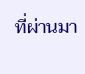ที่ผ่านมา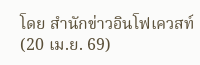โดย สำนักข่าวอินโฟเควสท์ (20 เม.ย. 69)